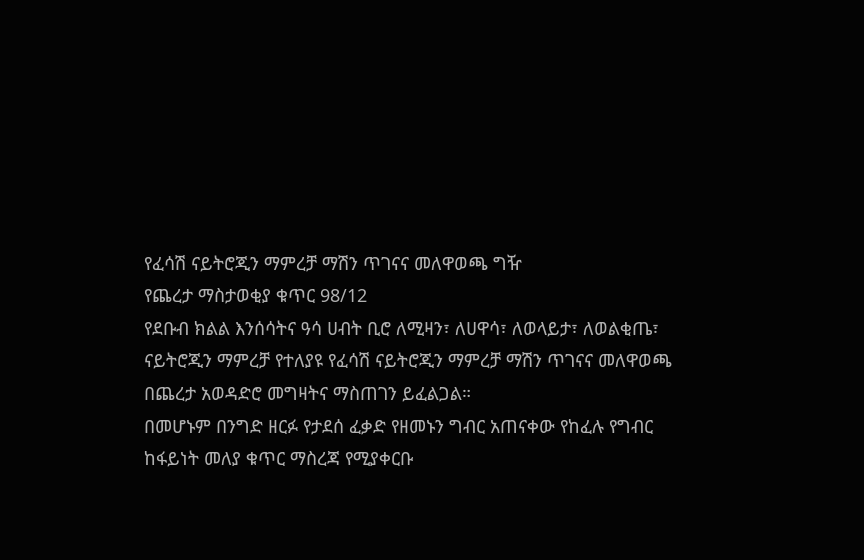የፈሳሽ ናይትሮጂን ማምረቻ ማሽን ጥገናና መለዋወጫ ግዥ
የጨረታ ማስታወቂያ ቁጥር 98/12
የደቡብ ክልል እንሰሳትና ዓሳ ሀብት ቢሮ ለሚዛን፣ ለሀዋሳ፣ ለወላይታ፣ ለወልቂጤ፣ ናይትሮጂን ማምረቻ የተለያዩ የፈሳሽ ናይትሮጂን ማምረቻ ማሽን ጥገናና መለዋወጫ በጨረታ አወዳድሮ መግዛትና ማስጠገን ይፈልጋል።
በመሆኑም በንግድ ዘርፉ የታደሰ ፈቃድ የዘመኑን ግብር አጠናቀው የከፈሉ የግብር ከፋይነት መለያ ቁጥር ማስረጃ የሚያቀርቡ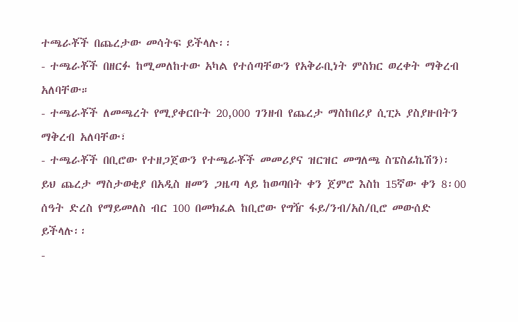ተጫራቾች በጨረታው መሳትፍ ይችላሉ፡፡
- ተጫራቾች በዘርፉ ከሚመለከተው አካል የተሰጣቸውን የአቅራቢነት ምስክር ወረቀት ማቅረብ አለባቸው።
- ተጫራቾች ለመጫረት የሚያቀርቡት 20,000 ገንዘብ የጨረታ ማስከበሪያ ሲፒኦ ያስያዙበትን ማቅረብ አለባቸው፣
- ተጫራቾች በቢሮው የተዘጋጀውን የተጫራቾች መመሪያና ዝርዝር መግለጫ ስፔስፊኬሽን)፡ ይህ ጨረታ ማስታወቂያ በአዲስ ዘመን ጋዜጣ ላይ ከወጣበት ቀን ጀምሮ እስከ 15ኛው ቀን 8፡00 ሰዓት ድረስ የማይመለስ ብር 100 በመክፈል ከቢሮው የግዥ ፋይ/ንብ/አስ/ቢሮ መውሰድ ይችላሉ፡፡
-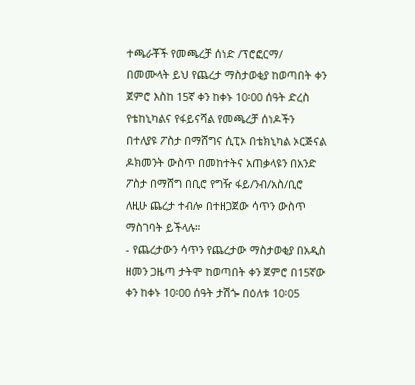ተጫራቾች የመጫረቻ ሰነድ /ፕሮፎርማ/ በመሙላት ይህ የጨረታ ማስታወቂያ ከወጣበት ቀን ጀምሮ እስከ 15ኛ ቀን ከቀኑ 10፡00 ሰዓት ድረስ የቴከኒካልና የፋይናሻል የመጫረቻ ሰነዶችን በተለያዩ ፖስታ በማሸግና ሲፒኦ በቴክኒካል ኦርጅናል ዶክመንት ውስጥ በመከተትና አጠቃላዩን በአንድ ፖስታ በማሸግ በቢሮ የግዥ ፋይ/ንብ/አስ/ቢሮ ለዚሁ ጨረታ ተብሎ በተዘጋጀው ሳጥን ውስጥ ማስገባት ይችላሉ።
- የጨረታውን ሳጥን የጨረታው ማስታወቂያ በአዲስ ዘመን ጋዜጣ ታትሞ ከወጣበት ቀን ጀምሮ በ15ኛው ቀን ከቀኑ 10፡00 ሰዓት ታሽጐ በዕለቱ 10፡05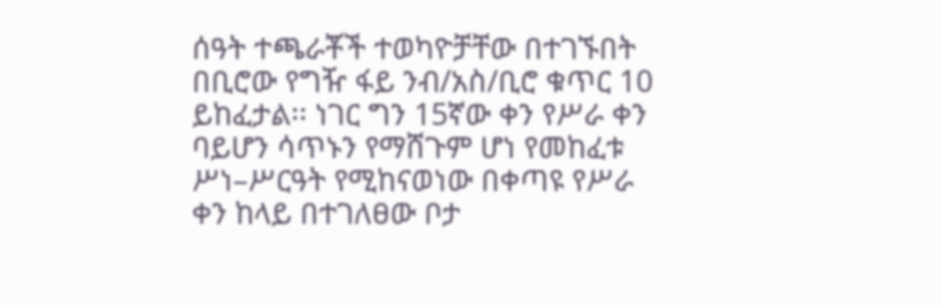ሰዓት ተጫራቾች ተወካዮቻቸው በተገኙበት በቢሮው የግዥ ፋይ ንብ/አስ/ቢሮ ቁጥር 10 ይከፈታል፡፡ ነገር ግን 15ኛው ቀን የሥራ ቀን ባይሆን ሳጥኑን የማሸጉም ሆነ የመከፈቱ ሥነ–ሥርዓት የሚከናወነው በቀጣዩ የሥራ ቀን ከላይ በተገለፀው ቦታ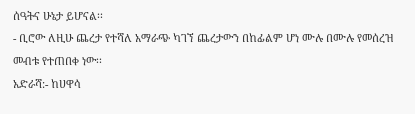ሰዓትና ሁኔታ ይሆናል፡፡
- ቢሮው ለዚሁ ጨረታ የተሻለ አማራጭ ካገኘ ጨረታውን በከፊልም ሆነ ሙሉ በሙሉ የመሰረዝ መብቱ የተጠበቀ ነው፡፡
አድራሻ:- ከሀዋሳ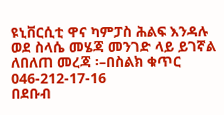ዩኒቨርሲቲ ዋና ካምፓስ ሕልፍ እንዳሉ ወደ ስላሴ መሄጃ መንገድ ላይ ይገኛል
ለበለጠ መረጃ ፡–በስልክ ቁጥር 046-212-17-16
በደቡብ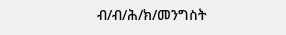ብ/ብ/ሕ/ክ/መንግስት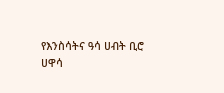የእንስሳትና ዓሳ ሀብት ቢሮ
ሀዋሳ